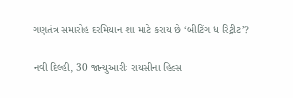ગણતંત્ર સમારોહ દરમિયાન શા માટે કરાય છે ‘બીટિંગ ધ રિટ્રીટ’?

નવી દિલ્હી, 30 જાન્યુઆરીઃ રાયસીના હિલ્સ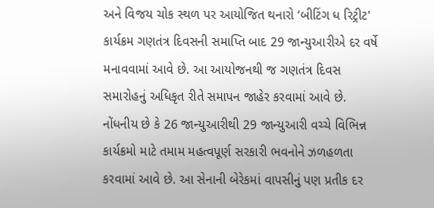અને વિજય ચોક સ્થળ પર આયોજિત થનારો ‘બીટિંગ ધ રિટ્રીટ' કાર્યક્રમ ગણતંત્ર દિવસની સમાપ્તિ બાદ 29 જાન્યુઆરીએ દર વર્ષે મનાવવામાં આવે છે. આ આયોજનથી જ ગણતંત્ર દિવસ સમારોહનું અધિકૃત રીતે સમાપન જાહેર કરવામાં આવે છે. નોંધનીય છે કે 26 જાન્યુઆરીથી 29 જાન્યુઆરી વચ્ચે વિભિન્ન કાર્યક્રમો માટે તમામ મહત્વપૂર્ણ સરકારી ભવનોને ઝળહળતા કરવામાં આવે છે. આ સેનાની બેરેકમાં વાપસીનું પણ પ્રતીક દર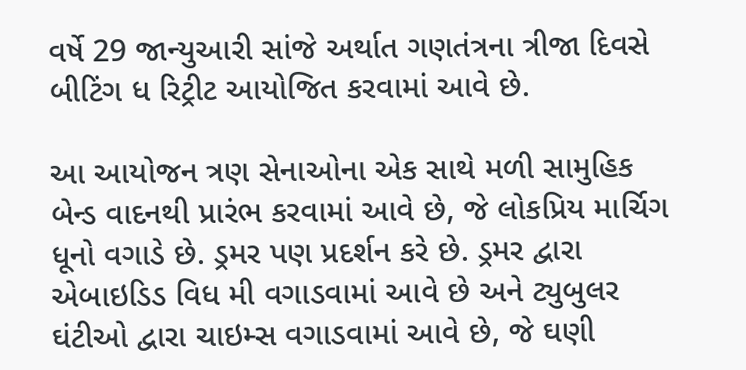વર્ષે 29 જાન્યુઆરી સાંજે અર્થાત ગણતંત્રના ત્રીજા દિવસે બીટિંગ ધ રિટ્રીટ આયોજિત કરવામાં આવે છે.

આ આયોજન ત્રણ સેનાઓના એક સાથે મળી સામુહિક બેન્ડ વાદનથી પ્રારંભ કરવામાં આવે છે, જે લોકપ્રિય માર્ચિગ ધૂનો વગાડે છે. ડ્રમર પણ પ્રદર્શન કરે છે. ડ્રમર દ્વારા એબાઇડિડ વિધ મી વગાડવામાં આવે છે અને ટ્યુબુલર ઘંટીઓ દ્વારા ચાઇમ્સ વગાડવામાં આવે છે, જે ઘણી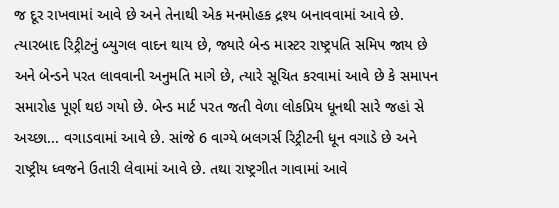જ દૂર રાખવામાં આવે છે અને તેનાથી એક મનમોહક દ્રશ્ય બનાવવામાં આવે છે. ત્યારબાદ રિટ્રીટનું બ્યુગલ વાદન થાય છે, જ્યારે બેન્ડ માસ્ટર રાષ્ટ્રપતિ સમિપ જાય છે અને બેન્ડને પરત લાવવાની અનુમતિ માગે છે, ત્યારે સૂચિત કરવામાં આવે છે કે સમાપન સમારોહ પૂર્ણ થઇ ગયો છે. બેન્ડ માર્ટ પરત જતી વેળા લોકપ્રિય ધૂનથી સારે જહાં સે અચ્છા... વગાડવામાં આવે છે. સાંજે 6 વાગ્યે બલગર્સ રિટ્રીટની ધૂન વગાડે છે અને રાષ્ટ્રીય ધ્વજને ઉતારી લેવામાં આવે છે. તથા રાષ્ટ્રગીત ગાવામાં આવે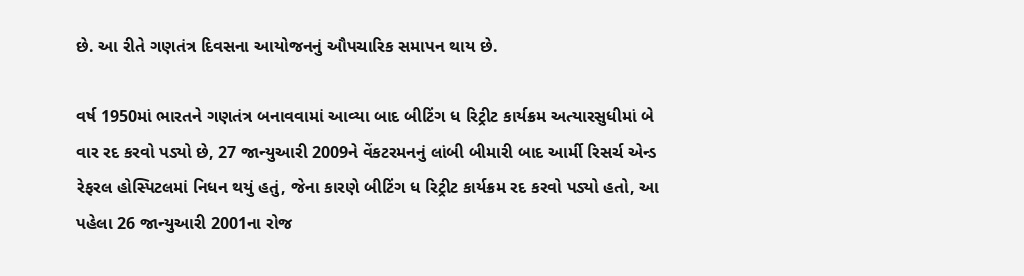છે. આ રીતે ગણતંત્ર દિવસના આયોજનનું ઔપચારિક સમાપન થાય છે.

વર્ષ 1950માં ભારતને ગણતંત્ર બનાવવામાં આવ્યા બાદ બીટિંગ ધ રિટ્રીટ કાર્યક્રમ અત્યારસુધીમાં બે વાર રદ કરવો પડ્યો છે, 27 જાન્યુઆરી 2009ને વેંકટરમનનું લાંબી બીમારી બાદ આર્મી રિસર્ચ એન્ડ રેફરલ હોસ્પિટલમાં નિધન થયું હતું, જેના કારણે બીટિંગ ધ રિટ્રીટ કાર્યક્રમ રદ કરવો પડ્યો હતો, આ પહેલા 26 જાન્યુઆરી 2001ના રોજ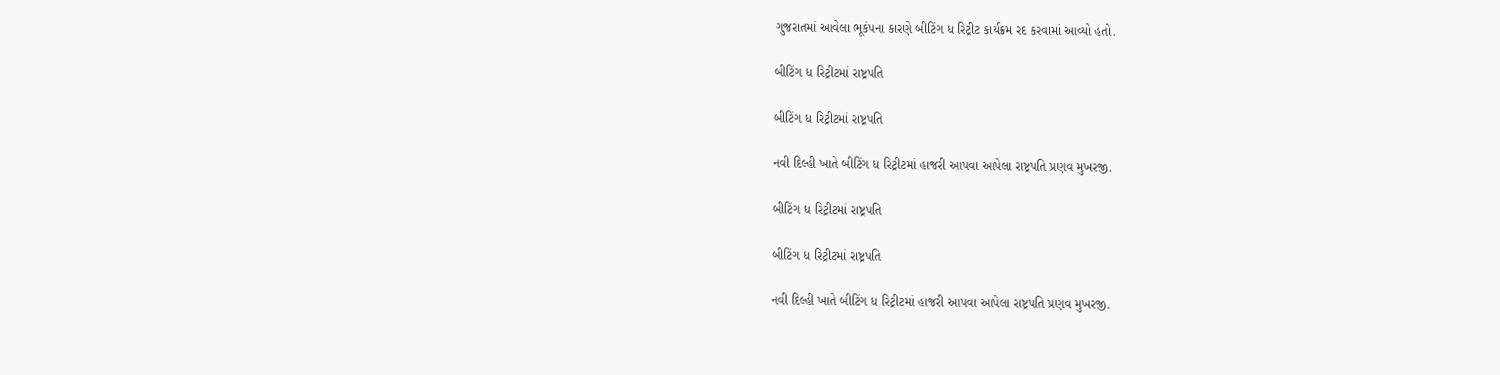ગુજરાતમાં આવેલા ભૂકંપના કારણે બીટિંગ ધ રિટ્રીટ કાર્યક્રમ રદ કરવામાં આવ્યો હતો.

બીટિંગ ધ રિટ્રીટમાં રાષ્ટ્રપતિ

બીટિંગ ધ રિટ્રીટમાં રાષ્ટ્રપતિ

નવી દિલ્હી ખાતે બીટિંગ ધ રિટ્રીટમાં હાજરી આપવા આપેલા રાષ્ટ્રપતિ પ્રણવ મુખરજી.

બીટિંગ ધ રિટ્રીટમાં રાષ્ટ્રપતિ

બીટિંગ ધ રિટ્રીટમાં રાષ્ટ્રપતિ

નવી દિલ્હી ખાતે બીટિંગ ધ રિટ્રીટમાં હાજરી આપવા આપેલા રાષ્ટ્રપતિ પ્રણવ મુખરજી.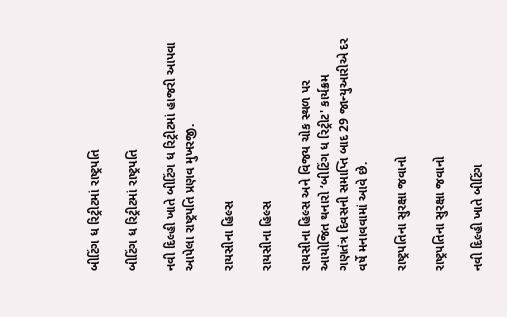બીટિંગ ધ રિટ્રીટમાં રાષ્ટ્રપતિ

બીટિંગ ધ રિટ્રીટમાં રાષ્ટ્રપતિ

નવી દિલ્હી ખાતે બીટિંગ ધ રિટ્રીટમાં હાજરી આપવા આપેલા રાષ્ટ્રપતિ પ્રણવ મુખરજી.

રાયસીના હિલ્સ

રાયસીના હિલ્સ

રાયસીના હિલ્સ અને વિજય ચોક સ્થળ પર આયોજિત થનારો ‘બીટિંગ ધ રિટ્રીટ' કાર્યક્રમ ગણતંત્ર દિવસની સમાપ્તિ બાદ 29 જાન્યુઆરીએ દર વર્ષે મનાવવામાં આવે છે.

રાષ્ટ્રપતિના સુરક્ષા જવાનો

રાષ્ટ્રપતિના સુરક્ષા જવાનો

નવી દિલ્હી ખાતે બીટિંગ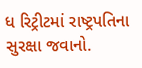ધ રિટ્રીટમાં રાષ્ટ્રપતિના સુરક્ષા જવાનો.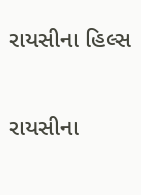રાયસીના હિલ્સ

રાયસીના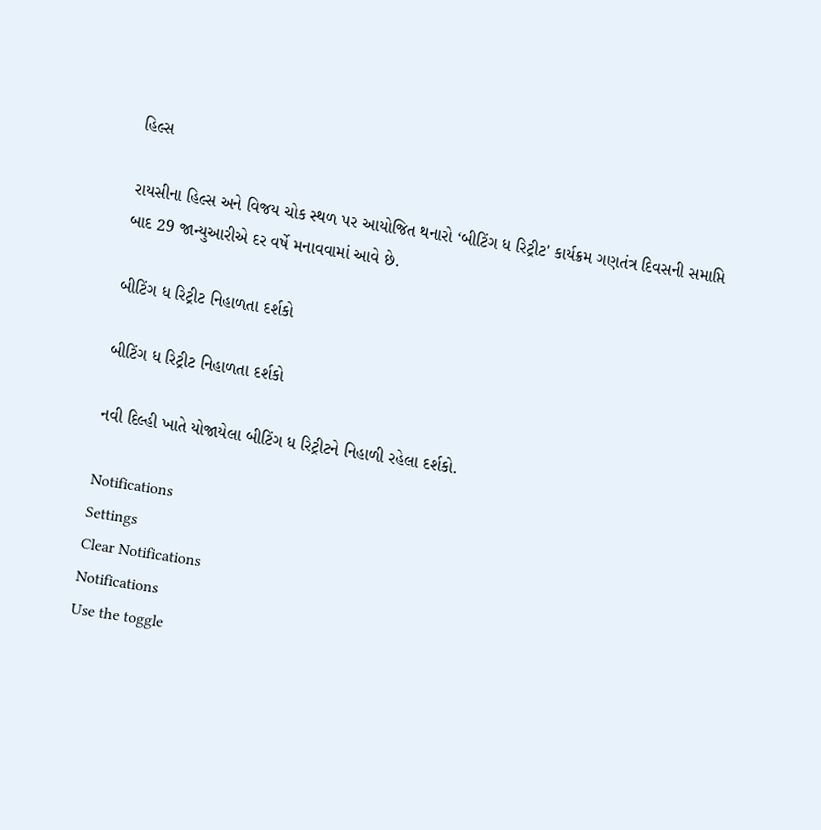હિલ્સ

રાયસીના હિલ્સ અને વિજય ચોક સ્થળ પર આયોજિત થનારો ‘બીટિંગ ધ રિટ્રીટ' કાર્યક્રમ ગણતંત્ર દિવસની સમાપ્તિ બાદ 29 જાન્યુઆરીએ દર વર્ષે મનાવવામાં આવે છે.

બીટિંગ ધ રિટ્રીટ નિહાળતા દર્શકો

બીટિંગ ધ રિટ્રીટ નિહાળતા દર્શકો

નવી દિલ્હી ખાતે યોજાયેલા બીટિંગ ધ રિટ્રીટને નિહાળી રહેલા દર્શકો.

Notifications
Settings
Clear Notifications
Notifications
Use the toggle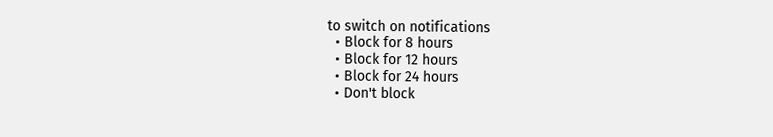to switch on notifications
  • Block for 8 hours
  • Block for 12 hours
  • Block for 24 hours
  • Don't block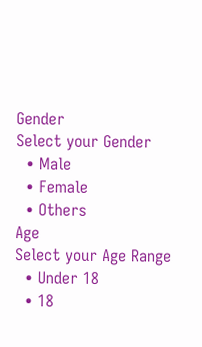Gender
Select your Gender
  • Male
  • Female
  • Others
Age
Select your Age Range
  • Under 18
  • 18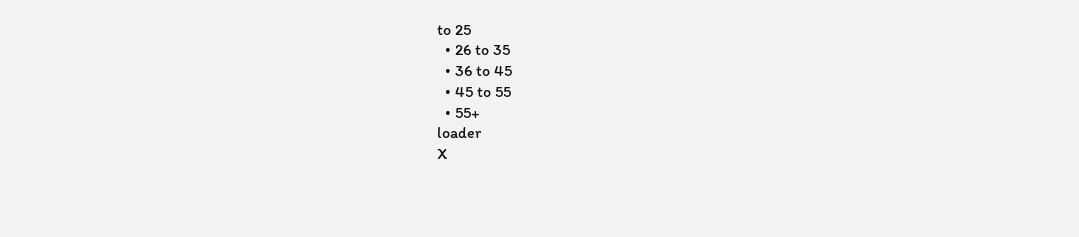to 25
  • 26 to 35
  • 36 to 45
  • 45 to 55
  • 55+
loader
X